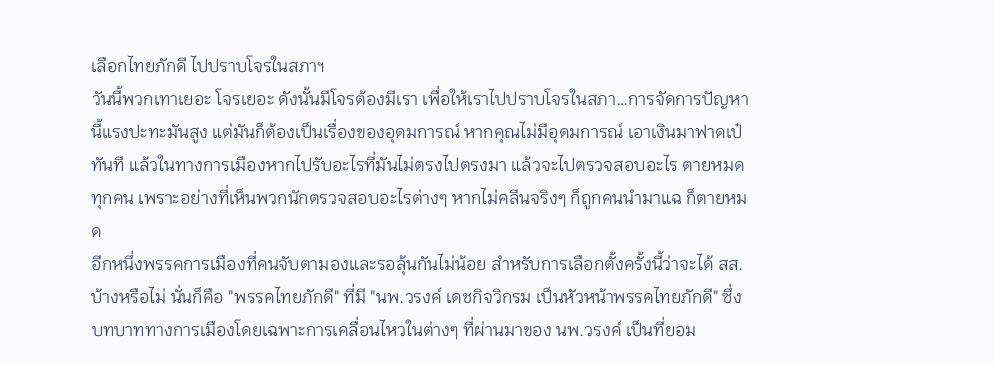เลือกไทยภักดี ไปปราบโจรในสภาฯ
วันนี้พวกเทาเยอะ โจรเยอะ ดังนั้นมีโจรต้องมีเรา เพื่อให้เราไปปราบโจรในสภา…การจัดการปัญหานี้แรงปะทะมันสูง แต่มันก็ต้องเป็นเรื่องของอุดมการณ์ หากคุณไม่มีอุดมการณ์ เอาเงินมาฟาดเป๋ทันที แล้วในทางการเมืองหากไปรับอะไรที่มันไม่ตรงไปตรงมา แล้วจะไปตรวจสอบอะไร ตายหมดทุกคน เพราะอย่างที่เห็นพวกนักตรวจสอบอะไรต่างๆ หากไม่คลีนจริงๆ ก็ถูกคนนำมาแฉ ก็ตายหมด
อีกหนึ่งพรรคการเมืองที่คนจับตามองและรอลุ้นกันไม่น้อย สำหรับการเลือกตั้งครั้งนี้ว่าจะได้ สส.บ้างหรือไม่ นั่นก็คือ "พรรคไทยภักดี" ที่มี "นพ.วรงค์ เดชกิจวิกรม เป็นหัวหน้าพรรคไทยภักดี" ซึ่งบทบาททางการเมืองโดยเฉพาะการเคลื่อนไหวในต่างๆ ที่ผ่านมาของ นพ.วรงค์ เป็นที่ยอม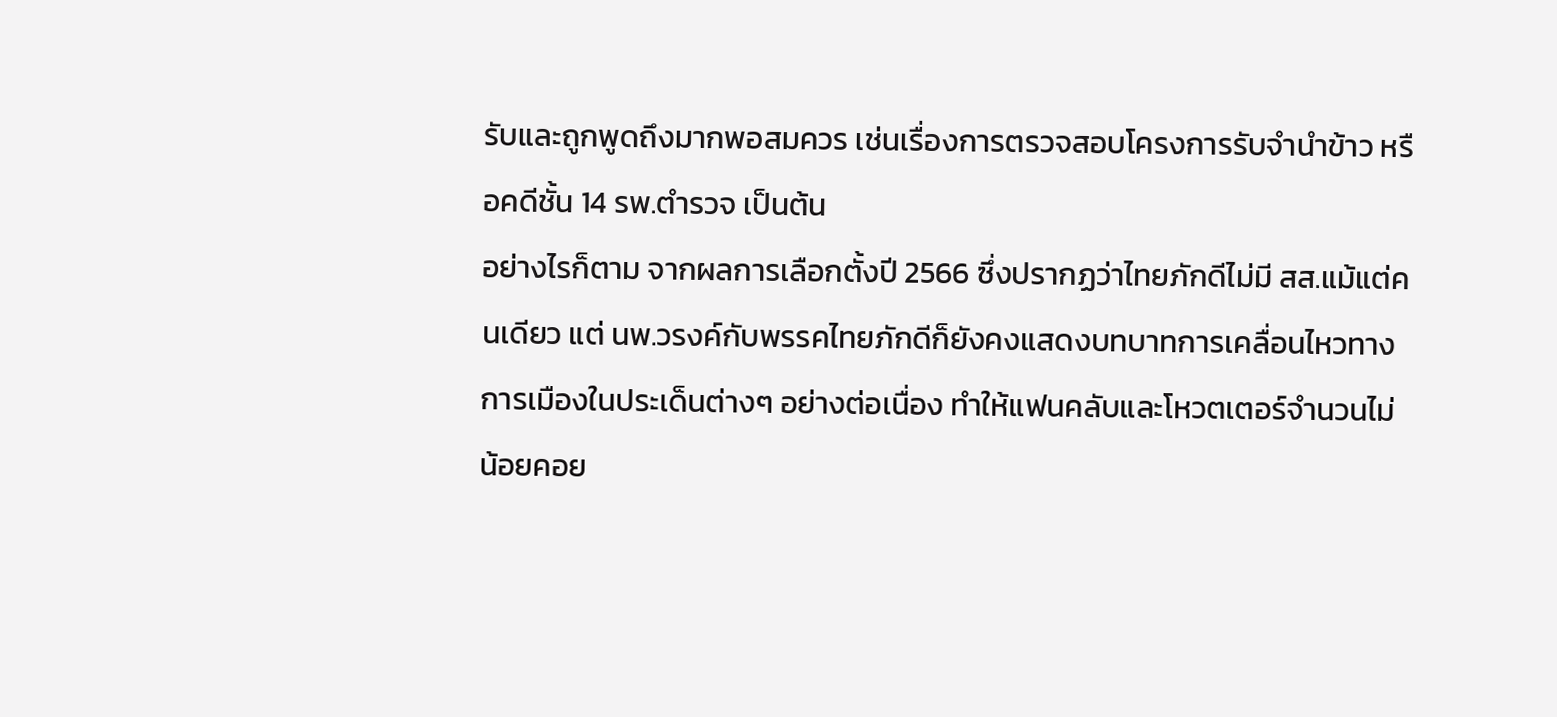รับและถูกพูดถึงมากพอสมควร เช่นเรื่องการตรวจสอบโครงการรับจำนำข้าว หรือคดีชั้น 14 รพ.ตำรวจ เป็นต้น
อย่างไรก็ตาม จากผลการเลือกตั้งปี 2566 ซึ่งปรากฏว่าไทยภักดีไม่มี สส.แม้แต่คนเดียว แต่ นพ.วรงค์กับพรรคไทยภักดีก็ยังคงแสดงบทบาทการเคลื่อนไหวทางการเมืองในประเด็นต่างๆ อย่างต่อเนื่อง ทำให้แฟนคลับและโหวตเตอร์จำนวนไม่น้อยคอย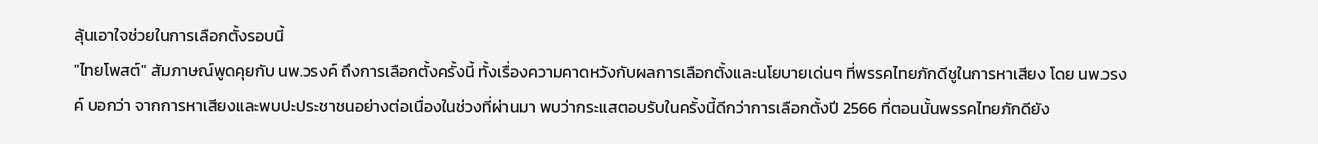ลุ้นเอาใจช่วยในการเลือกตั้งรอบนี้
"ไทยโพสต์" สัมภาษณ์พูดคุยกับ นพ.วรงค์ ถึงการเลือกตั้งครั้งนี้ ทั้งเรื่องความคาดหวังกับผลการเลือกตั้งและนโยบายเด่นๆ ที่พรรคไทยภักดีชูในการหาเสียง โดย นพ.วรงค์ บอกว่า จากการหาเสียงและพบปะประชาชนอย่างต่อเนื่องในช่วงที่ผ่านมา พบว่ากระแสตอบรับในครั้งนี้ดีกว่าการเลือกตั้งปี 2566 ที่ตอนนั้นพรรคไทยภักดียัง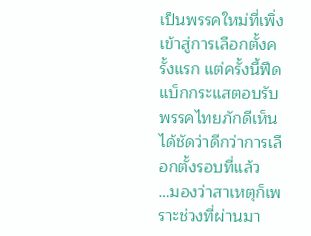เป็นพรรคใหม่ที่เพิ่งเข้าสู่การเลือกตั้งครั้งแรก แต่ครั้งนี้ฟีดแบ็กกระแสตอบรับพรรคไทยภักดีเห็นได้ชัดว่าดีกว่าการเลือกตั้งรอบที่แล้ว
…มองว่าสาเหตุก็เพราะช่วงที่ผ่านมา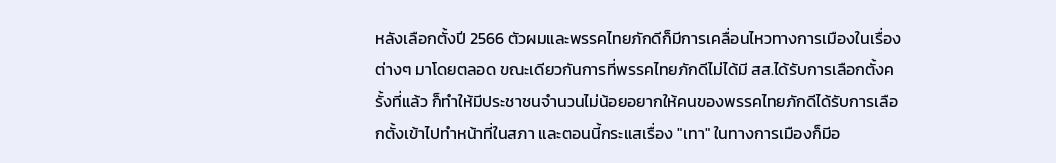หลังเลือกตั้งปี 2566 ตัวผมและพรรคไทยภักดีก็มีการเคลื่อนไหวทางการเมืองในเรื่องต่างๆ มาโดยตลอด ขณะเดียวกันการที่พรรคไทยภักดีไม่ได้มี สส.ได้รับการเลือกตั้งครั้งที่แล้ว ก็ทำให้มีประชาชนจำนวนไม่น้อยอยากให้คนของพรรคไทยภักดีได้รับการเลือกตั้งเข้าไปทำหน้าที่ในสภา และตอนนี้กระแสเรื่อง "เทา" ในทางการเมืองก็มีอ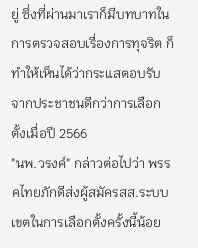ยู่ ซึ่งที่ผ่านมาเราก็มีบทบาทในการตรวจสอบเรื่องการทุจริต ก็ทำให้เห็นได้ว่ากระแสตอบรับจากประชาชนดีกว่าการเลือกตั้งเมื่อปี 2566
"นพ.วรงค์" กล่าวต่อไปว่า พรรคไทยภักดีส่งผู้สมัครสส.ระบบเขตในการเลือกตั้งครั้งนี้น้อย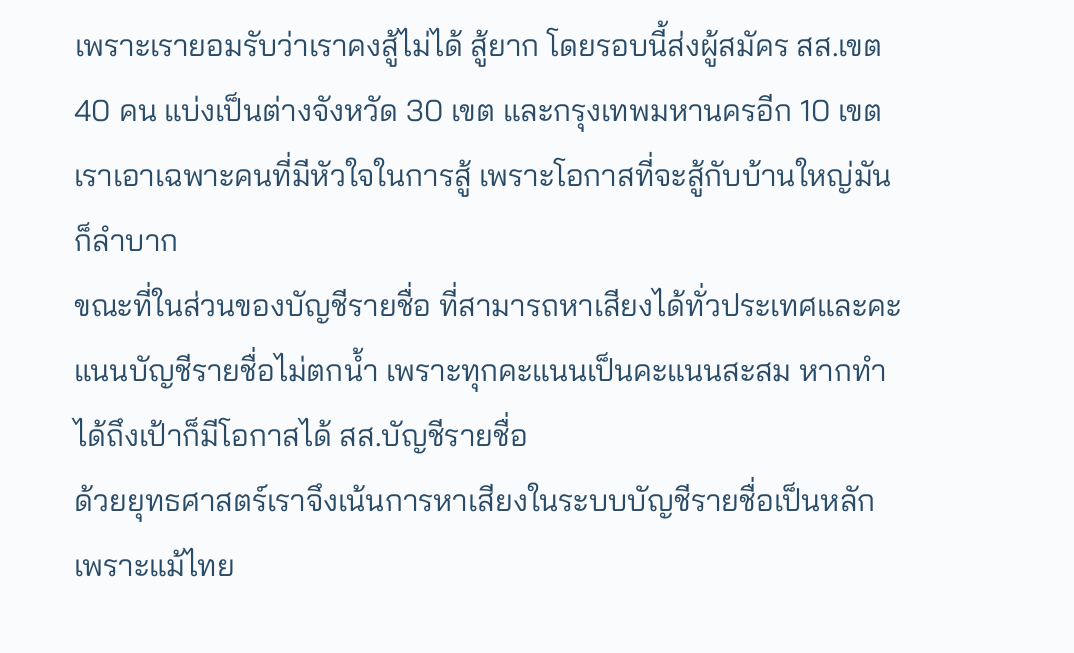เพราะเรายอมรับว่าเราคงสู้ไม่ได้ สู้ยาก โดยรอบนี้ส่งผู้สมัคร สส.เขต 40 คน แบ่งเป็นต่างจังหวัด 30 เขต และกรุงเทพมหานครอีก 10 เขต เราเอาเฉพาะคนที่มีหัวใจในการสู้ เพราะโอกาสที่จะสู้กับบ้านใหญ่มันก็ลำบาก
ขณะที่ในส่วนของบัญชีรายชื่อ ที่สามารถหาเสียงได้ทั่วประเทศและคะแนนบัญชีรายชื่อไม่ตกน้ำ เพราะทุกคะแนนเป็นคะแนนสะสม หากทำได้ถึงเป้าก็มีโอกาสได้ สส.บัญชีรายชื่อ
ด้วยยุทธศาสตร์เราจึงเน้นการหาเสียงในระบบบัญชีรายชื่อเป็นหลัก เพราะแม้ไทย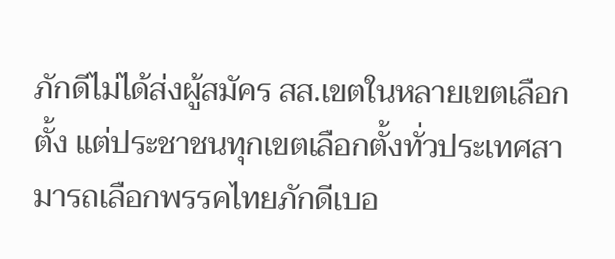ภักดีไม่ได้ส่งผู้สมัคร สส.เขตในหลายเขตเลือกตั้ง แต่ประชาชนทุกเขตเลือกตั้งทั่วประเทศสามารถเลือกพรรคไทยภักดีเบอ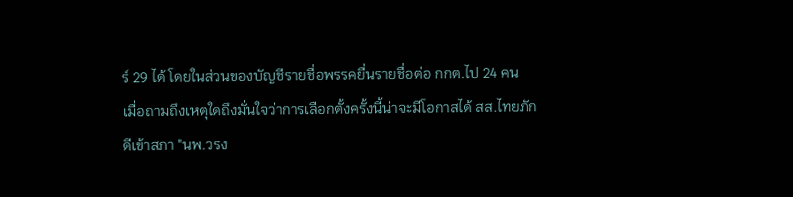ร์ 29 ได้ โดยในส่วนของบัญชีรายชื่อพรรคยื่นรายชื่อต่อ กกต.ไป 24 คน
เมื่อถามถึงเหตุใดถึงมั่นใจว่าการเลือกตั้งครั้งนี้น่าจะมีโอกาสได้ สส.ไทยภักดีเข้าสภา "นพ.วรง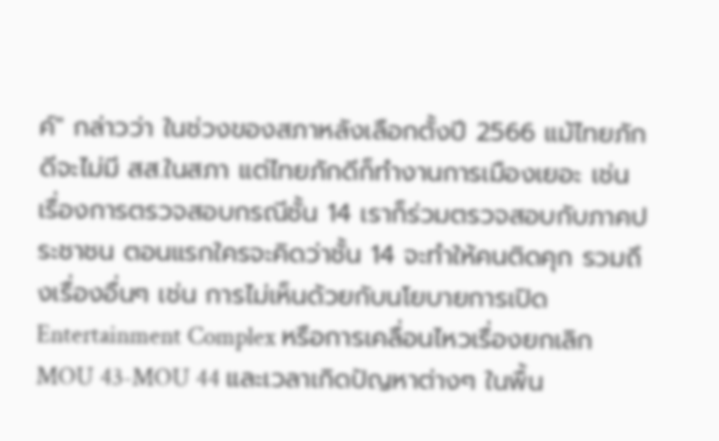ค์" กล่าวว่า ในช่วงของสภาหลังเลือกตั้งปี 2566 แม้ไทยภักดีจะไม่มี สส.ในสภา แต่ไทยภักดีก็ทำงานการเมืองเยอะ เช่นเรื่องการตรวจสอบกรณีชั้น 14 เราก็ร่วมตรวจสอบกับภาคประชาชน ตอนแรกใครจะคิดว่าชั้น 14 จะทำให้คนติดคุก รวมถึงเรื่องอื่นๆ เช่น การไม่เห็นด้วยกับนโยบายการเปิด Entertainment Complex หรือการเคลื่อนไหวเรื่องยกเลิก MOU 43-MOU 44 และเวลาเกิดปัญหาต่างๆ ในพื้น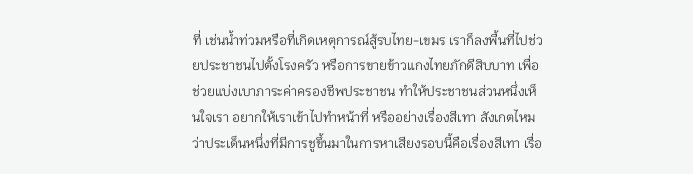ที่ เช่นน้ำท่วมหรือที่เกิดเหตุการณ์สู้รบไทย-เขมร เราก็ลงพื้นที่ไปช่วยประชาชนไปตั้งโรงครัว หรือการขายข้าวแกงไทยภักดีสิบบาท เพื่อช่วยแบ่งเบาภาระค่าครองชีพประชาชน ทำให้ประชาชนส่วนหนึ่งเห็นใจเรา อยากให้เราเข้าไปทำหน้าที่ หรืออย่างเรื่องสีเทา สังเกตไหมว่าประเด็นหนึ่งที่มีการชูขึ้นมาในการหาเสียงรอบนี้คือเรื่องสีเทา เรื่อ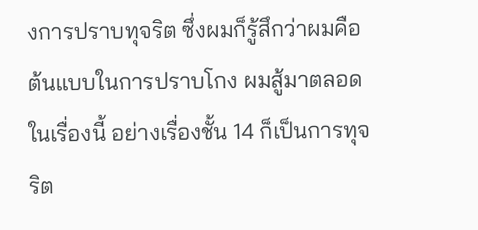งการปราบทุจริต ซึ่งผมก็รู้สึกว่าผมคือต้นแบบในการปราบโกง ผมสู้มาตลอดในเรื่องนี้ อย่างเรื่องชั้น 14 ก็เป็นการทุจริต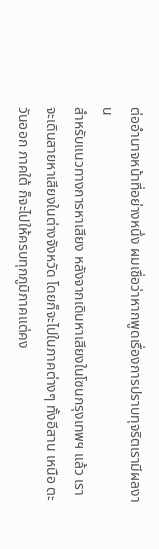ต่ออำนาจหน้าที่อย่างหนึ่ง ผมเชื่อว่าหากพูดเรื่องการปราบทุจริตเรามีผลงาน
สำหรับแนวทางการหาเสียง หลังจากเดินหาเสียงในโซนกรุงเทพฯ แล้ว เราจะเดินสายหาเสียงในต่างจังหวัด โดยก็จะไปในภาคต่างๆ ทั้งอีสาน เหนือ ตะวันออก ภาคใต้ ก็จะไปให้ครบทุกภูมิภาคแต่คง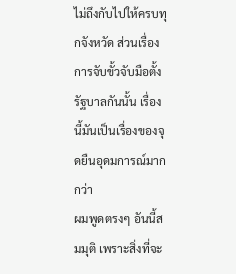ไม่ถึงกับไปให้ครบทุกจังหวัด ส่วนเรื่องการจับขั้วจับมือตั้งรัฐบาลกันนั้น เรื่องนี้มันเป็นเรื่องของจุดยืนอุดมการณ์มากกว่า
ผมพูดตรงๆ อันนี้สมมุติ เพราะสิ่งที่จะ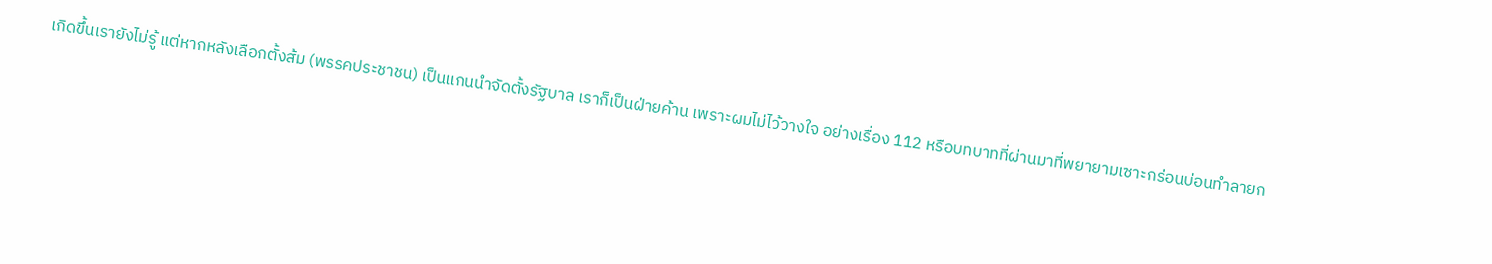เกิดขึ้นเรายังไม่รู้ แต่หากหลังเลือกตั้งส้ม (พรรคประชาชน) เป็นแกนนำจัดตั้งรัฐบาล เราก็เป็นฝ่ายค้าน เพราะผมไม่ไว้วางใจ อย่างเรื่อง 112 หรือบทบาทที่ผ่านมาที่พยายามเซาะกร่อนบ่อนทำลายก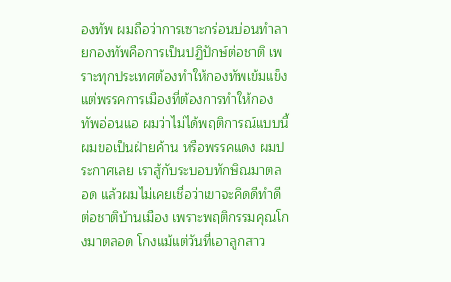องทัพ ผมถือว่าการเซาะกร่อนบ่อนทำลายกองทัพคือการเป็นปฏิปักษ์ต่อชาติ เพราะทุกประเทศต้องทำให้กองทัพเข้มแข็ง แต่พรรคการเมืองที่ต้องการทำให้กองทัพอ่อนแอ ผมว่าไม่ได้พฤติการณ์แบบนี้ ผมขอเป็นฝ่ายค้าน หรือพรรคแดง ผมประกาศเลย เราสู้กับระบอบทักษิณมาตลอด แล้วผมไม่เคยเชื่อว่าเขาจะคิดดีทำดีต่อชาติบ้านเมือง เพราะพฤติกรรมคุณโกงมาตลอด โกงแม้แต่วันที่เอาลูกสาว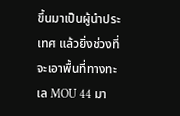ขึ้นมาเป็นผู้นำประเทศ แล้วยิ่งช่วงที่จะเอาพื้นที่ทางทะเล MOU 44 มา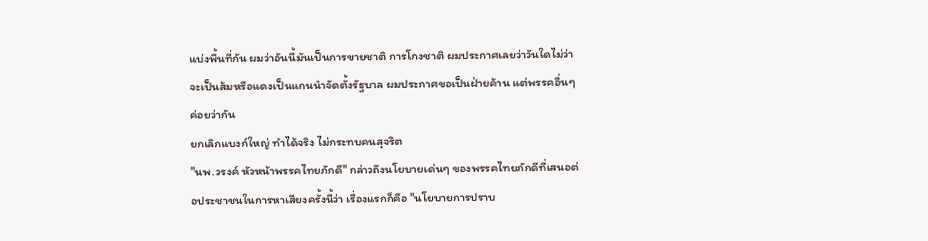แบ่งพื้นที่กัน ผมว่าอันนี้มันเป็นการขายชาติ การโกงชาติ ผมประกาศเลยว่าวันใดไม่ว่าจะเป็นส้มหรือแดงเป็นแกนนำจัดตั้งรัฐบาล ผมประกาศขอเป็นฝ่ายค้าน แต่พรรคอื่นๆ ค่อยว่ากัน
ยกเลิกแบงก์ใหญ่ ทำได้จริง ไม่กระทบคนสุจริต
"นพ.วรงค์ หัวหน้าพรรคไทยภักดี" กล่าวถึงนโยบายเด่นๆ ของพรรคไทยภักดีที่เสนอต่อประชาชนในการหาเสียงครั้งนี้ว่า เรื่องแรกก็คือ "นโยบายการปราบ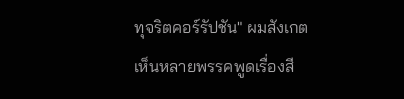ทุจริตคอร์รัปชัน" ผมสังเกตเห็นหลายพรรคพูดเรื่องสี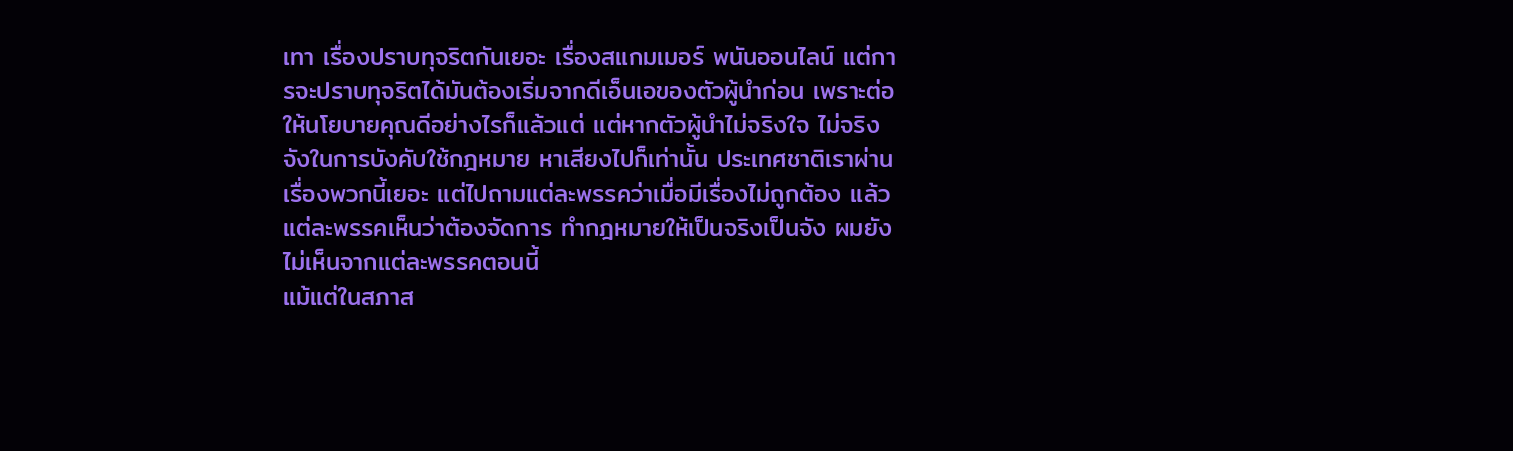เทา เรื่องปราบทุจริตกันเยอะ เรื่องสแกมเมอร์ พนันออนไลน์ แต่การจะปราบทุจริตได้มันต้องเริ่มจากดีเอ็นเอของตัวผู้นำก่อน เพราะต่อให้นโยบายคุณดีอย่างไรก็แล้วแต่ แต่หากตัวผู้นำไม่จริงใจ ไม่จริงจังในการบังคับใช้กฎหมาย หาเสียงไปก็เท่านั้น ประเทศชาติเราผ่านเรื่องพวกนี้เยอะ แต่ไปถามแต่ละพรรคว่าเมื่อมีเรื่องไม่ถูกต้อง แล้วแต่ละพรรคเห็นว่าต้องจัดการ ทำกฎหมายให้เป็นจริงเป็นจัง ผมยังไม่เห็นจากแต่ละพรรคตอนนี้
แม้แต่ในสภาส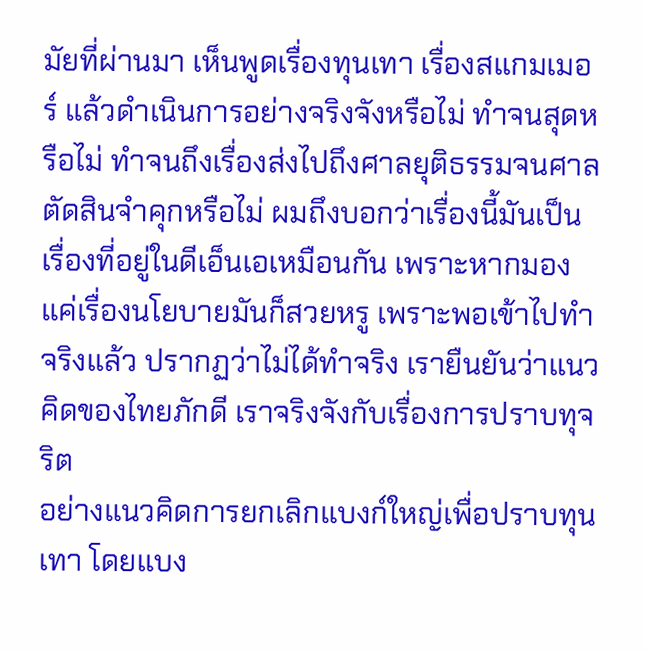มัยที่ผ่านมา เห็นพูดเรื่องทุนเทา เรื่องสแกมเมอร์ แล้วดำเนินการอย่างจริงจังหรือไม่ ทำจนสุดหรือไม่ ทำจนถึงเรื่องส่งไปถึงศาลยุติธรรมจนศาลตัดสินจำคุกหรือไม่ ผมถึงบอกว่าเรื่องนี้มันเป็นเรื่องที่อยู่ในดีเอ็นเอเหมือนกัน เพราะหากมองแค่เรื่องนโยบายมันก็สวยหรู เพราะพอเข้าไปทำจริงแล้ว ปรากฏว่าไม่ได้ทำจริง เรายืนยันว่าแนวคิดของไทยภักดี เราจริงจังกับเรื่องการปราบทุจริต
อย่างแนวคิดการยกเลิกแบงก์ใหญ่เพื่อปราบทุนเทา โดยแบง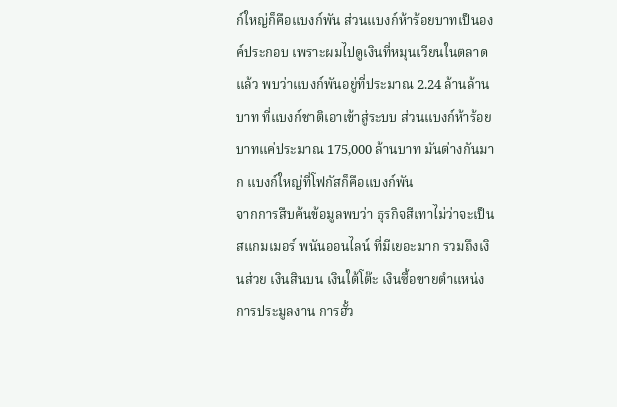ก์ใหญ่ก็คือแบงก์พัน ส่วนแบงก์ห้าร้อยบาทเป็นองค์ประกอบ เพราะผมไปดูเงินที่หมุนเวียนในตลาดแล้ว พบว่าแบงก์พันอยู่ที่ประมาณ 2.24 ล้านล้านบาท ที่แบงก์ชาติเอาเข้าสู่ระบบ ส่วนแบงก์ห้าร้อยบาทแค่ประมาณ 175,000 ล้านบาท มันต่างกันมาก แบงก์ใหญ่ที่โฟกัสก็คือแบงก์พัน
จากการสืบค้นข้อมูลพบว่า ธุรกิจสีเทาไม่ว่าจะเป็นสแกมเมอร์ พนันออนไลน์ ที่มีเยอะมาก รวมถึงเงินส่วย เงินสินบน เงินใต้โต๊ะ เงินซื้อขายตำแหน่ง การประมูลงาน การฮั้ว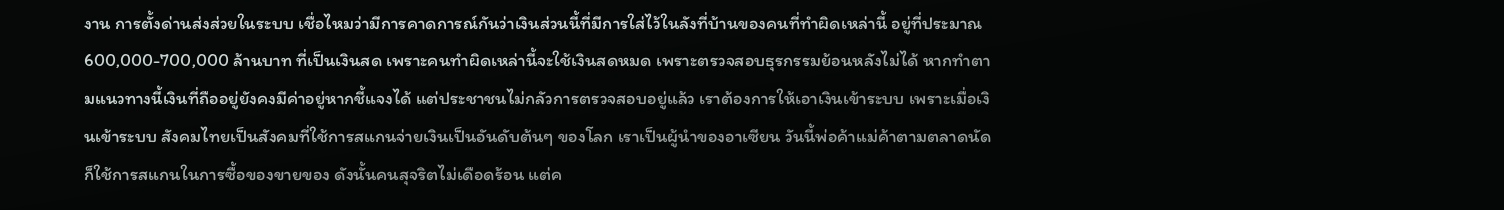งาน การตั้งด่านส่งส่วยในระบบ เชื่อไหมว่ามีการคาดการณ์กันว่าเงินส่วนนี้ที่มีการใส่ไว้ในลังที่บ้านของคนที่ทำผิดเหล่านี้ อยู่ที่ประมาณ 600,000-700,000 ล้านบาท ที่เป็นเงินสด เพราะคนทำผิดเหล่านี้จะใช้เงินสดหมด เพราะตรวจสอบธุรกรรมย้อนหลังไม่ได้ หากทำตามแนวทางนี้เงินที่ถืออยู่ยังคงมีค่าอยู่หากชี้แจงได้ แต่ประชาชนไม่กลัวการตรวจสอบอยู่แล้ว เราต้องการให้เอาเงินเข้าระบบ เพราะเมื่อเงินเข้าระบบ สังคมไทยเป็นสังคมที่ใช้การสแกนจ่ายเงินเป็นอันดับต้นๆ ของโลก เราเป็นผู้นำของอาเซียน วันนี้พ่อค้าแม่ค้าตามตลาดนัดก็ใช้การสแกนในการซื้อของขายของ ดังนั้นคนสุจริตไม่เดือดร้อน แต่ค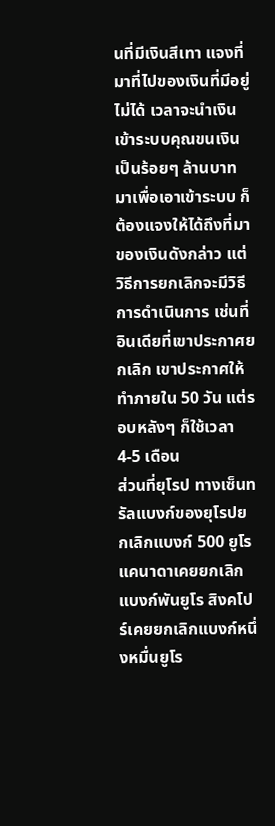นที่มีเงินสีเทา แจงที่มาที่ไปของเงินที่มีอยู่ไม่ได้ เวลาจะนำเงินเข้าระบบคุณขนเงินเป็นร้อยๆ ล้านบาทมาเพื่อเอาเข้าระบบ ก็ต้องแจงให้ได้ถึงที่มาของเงินดังกล่าว แต่วิธีการยกเลิกจะมีวิธีการดำเนินการ เช่นที่อินเดียที่เขาประกาศยกเลิก เขาประกาศให้ทำภายใน 50 วัน แต่รอบหลังๆ ก็ใช้เวลา 4-5 เดือน
ส่วนที่ยุโรป ทางเซ็นทรัลแบงก์ของยุโรปยกเลิกแบงก์ 500 ยูโร แคนาดาเคยยกเลิกแบงก์พันยูโร สิงคโปร์เคยยกเลิกแบงก์หนึ่งหมื่นยูโร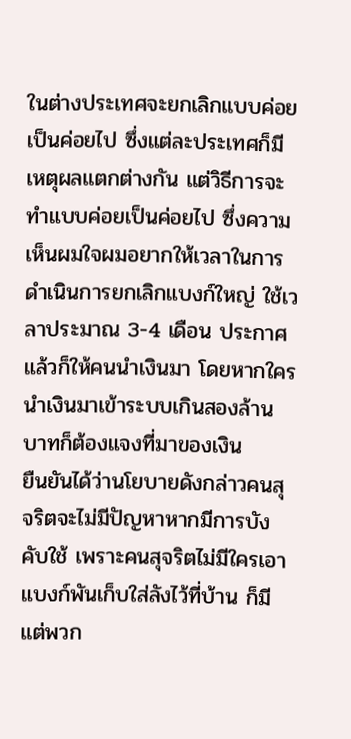ในต่างประเทศจะยกเลิกแบบค่อยเป็นค่อยไป ซึ่งแต่ละประเทศก็มีเหตุผลแตกต่างกัน แต่วิธีการจะทำแบบค่อยเป็นค่อยไป ซึ่งความเห็นผมใจผมอยากให้เวลาในการดำเนินการยกเลิกแบงก์ใหญ่ ใช้เวลาประมาณ 3-4 เดือน ประกาศแล้วก็ให้คนนำเงินมา โดยหากใครนำเงินมาเข้าระบบเกินสองล้านบาทก็ต้องแจงที่มาของเงิน
ยืนยันได้ว่านโยบายดังกล่าวคนสุจริตจะไม่มีปัญหาหากมีการบังคับใช้ เพราะคนสุจริตไม่มีใครเอาแบงก์พันเก็บใส่ลังไว้ที่บ้าน ก็มีแต่พวก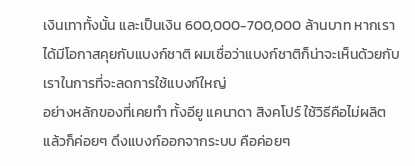เงินเทาทั้งนั้น และเป็นเงิน 600,000-700,000 ล้านบาท หากเราได้มีโอกาสคุยกับแบงก์ชาติ ผมเชื่อว่าแบงก์ชาติก็น่าจะเห็นด้วยกับเราในการที่จะลดการใช้แบงก์ใหญ่
อย่างหลักของที่เคยทำ ทั้งอียู แคนาดา สิงคโปร์ ใช้วิธีคือไม่ผลิต แล้วก็ค่อยๆ ดึงแบงก์ออกจากระบบ คือค่อยๆ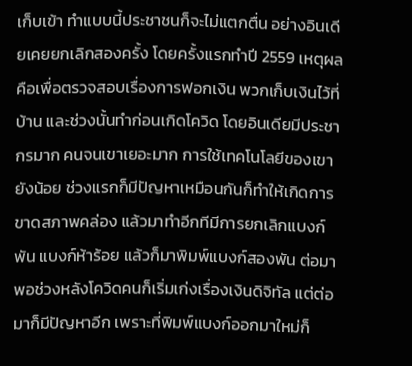เก็บเข้า ทำแบบนี้ประชาชนก็จะไม่แตกตื่น อย่างอินเดียเคยยกเลิกสองครั้ง โดยครั้งแรกทำปี 2559 เหตุผลคือเพื่อตรวจสอบเรื่องการฟอกเงิน พวกเก็บเงินไว้ที่บ้าน และช่วงนั้นทำก่อนเกิดโควิด โดยอินเดียมีประชากรมาก คนจนเขาเยอะมาก การใช้เทคโนโลยีของเขายังน้อย ช่วงแรกก็มีปัญหาเหมือนกันก็ทำให้เกิดการขาดสภาพคล่อง แล้วมาทำอีกทีมีการยกเลิกแบงก์พัน แบงก์ห้าร้อย แล้วก็มาพิมพ์แบงก์สองพัน ต่อมาพอช่วงหลังโควิดคนก็เริ่มเก่งเรื่องเงินดิจิทัล แต่ต่อมาก็มีปัญหาอีก เพราะที่พิมพ์แบงก์ออกมาใหม่ก็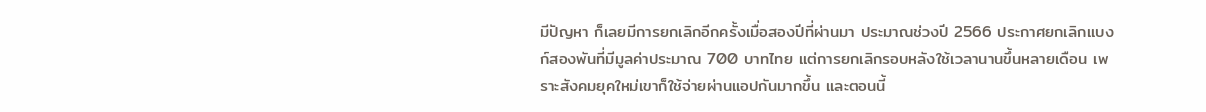มีปัญหา ก็เลยมีการยกเลิกอีกครั้งเมื่อสองปีที่ผ่านมา ประมาณช่วงปี 2566 ประกาศยกเลิกแบงก์สองพันที่มีมูลค่าประมาณ 700 บาทไทย แต่การยกเลิกรอบหลังใช้เวลานานขึ้นหลายเดือน เพราะสังคมยุคใหม่เขาก็ใช้จ่ายผ่านแอปกันมากขึ้น และตอนนี้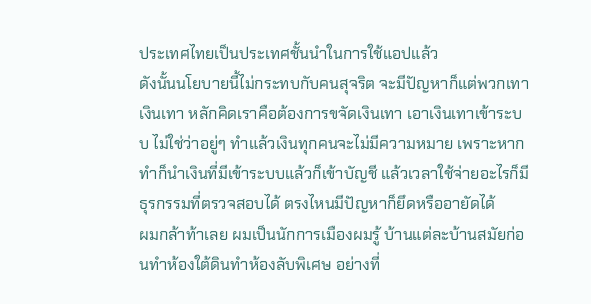ประเทศไทยเป็นประเทศชั้นนำในการใช้แอปแล้ว
ดังนั้นนโยบายนี้ไม่กระทบกับคนสุจริต จะมีปัญหาก็แต่พวกเทา เงินเทา หลักคิดเราคือต้องการขจัดเงินเทา เอาเงินเทาเข้าระบบ ไม่ใช่ว่าอยู่ๆ ทำแล้วเงินทุกคนจะไม่มีความหมาย เพราะหากทำก็นำเงินที่มีเข้าระบบแล้วก็เข้าบัญชี แล้วเวลาใช้จ่ายอะไรก็มีธุรกรรมที่ตรวจสอบได้ ตรงไหนมีปัญหาก็ยึดหรืออายัดได้
ผมกล้าท้าเลย ผมเป็นนักการเมืองผมรู้ บ้านแต่ละบ้านสมัยก่อนทำห้องใต้ดินทำห้องลับพิเศษ อย่างที่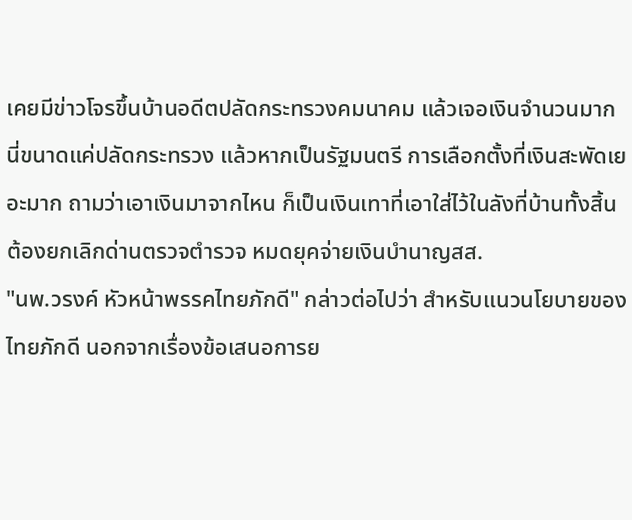เคยมีข่าวโจรขึ้นบ้านอดีตปลัดกระทรวงคมนาคม แล้วเจอเงินจำนวนมาก นี่ขนาดแค่ปลัดกระทรวง แล้วหากเป็นรัฐมนตรี การเลือกตั้งที่เงินสะพัดเยอะมาก ถามว่าเอาเงินมาจากไหน ก็เป็นเงินเทาที่เอาใส่ไว้ในลังที่บ้านทั้งสิ้น
ต้องยกเลิกด่านตรวจตำรวจ หมดยุคจ่ายเงินบำนาญสส.
"นพ.วรงค์ หัวหน้าพรรคไทยภักดี" กล่าวต่อไปว่า สำหรับแนวนโยบายของไทยภักดี นอกจากเรื่องข้อเสนอการย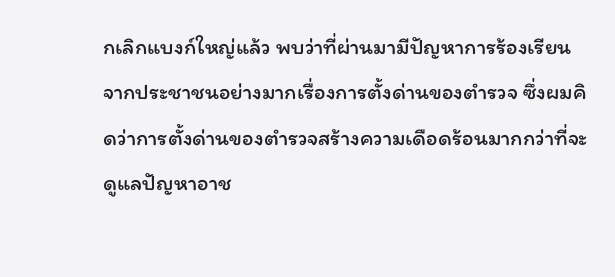กเลิกแบงก์ใหญ่แล้ว พบว่าที่ผ่านมามีปัญหาการร้องเรียนจากประชาชนอย่างมากเรื่องการตั้งด่านของตำรวจ ซึ่งผมคิดว่าการตั้งด่านของตำรวจสร้างความเดือดร้อนมากกว่าที่จะดูแลปัญหาอาช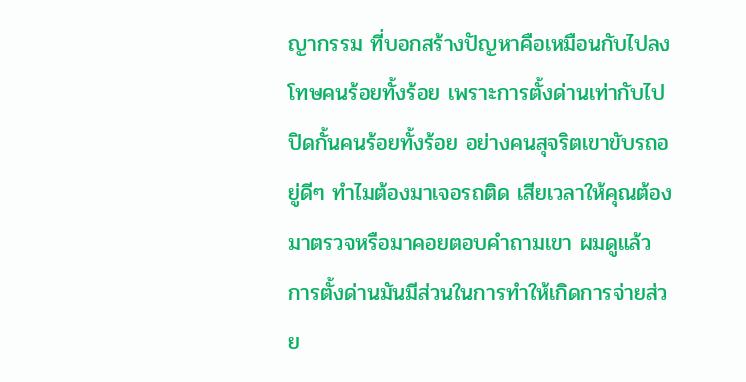ญากรรม ที่บอกสร้างปัญหาคือเหมือนกับไปลงโทษคนร้อยทั้งร้อย เพราะการตั้งด่านเท่ากับไปปิดกั้นคนร้อยทั้งร้อย อย่างคนสุจริตเขาขับรถอยู่ดีๆ ทำไมต้องมาเจอรถติด เสียเวลาให้คุณต้องมาตรวจหรือมาคอยตอบคำถามเขา ผมดูแล้วการตั้งด่านมันมีส่วนในการทำให้เกิดการจ่ายส่วย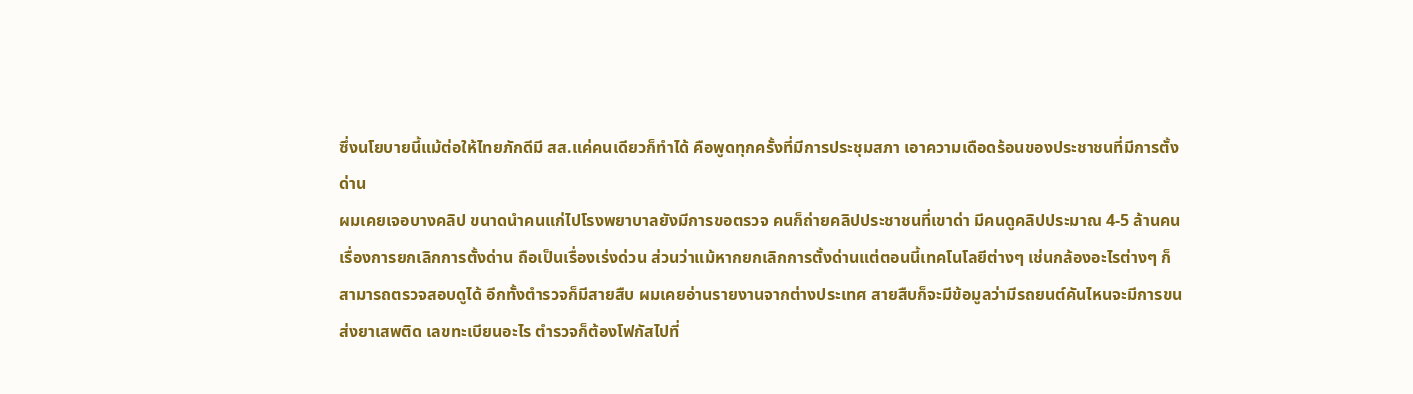ซึ่งนโยบายนี้แม้ต่อให้ไทยภักดีมี สส.แค่คนเดียวก็ทำได้ คือพูดทุกครั้งที่มีการประชุมสภา เอาความเดือดร้อนของประชาชนที่มีการตั้งด่าน
ผมเคยเจอบางคลิป ขนาดนำคนแก่ไปโรงพยาบาลยังมีการขอตรวจ คนก็ถ่ายคลิปประชาชนที่เขาด่า มีคนดูคลิปประมาณ 4-5 ล้านคน เรื่องการยกเลิกการตั้งด่าน ถือเป็นเรื่องเร่งด่วน ส่วนว่าแม้หากยกเลิกการตั้งด่านแต่ตอนนี้เทคโนโลยีต่างๆ เช่นกล้องอะไรต่างๆ ก็สามารถตรวจสอบดูได้ อีกทั้งตำรวจก็มีสายสืบ ผมเคยอ่านรายงานจากต่างประเทศ สายสืบก็จะมีข้อมูลว่ามีรถยนต์คันไหนจะมีการขนส่งยาเสพติด เลขทะเบียนอะไร ตำรวจก็ต้องโฟกัสไปที่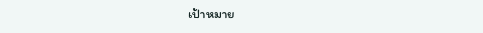เป้าหมาย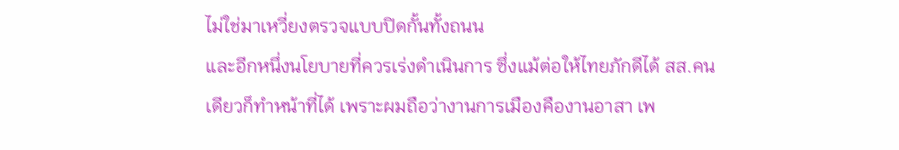ไม่ใช่มาเหวี่ยงตรวจแบบปิดกั้นทั้งถนน
และอีกหนึ่งนโยบายที่ควรเร่งดำเนินการ ซึ่งแม้ต่อให้ไทยภักดีได้ สส.คนเดียวก็ทำหน้าที่ได้ เพราะผมถือว่างานการเมืองคืองานอาสา เพ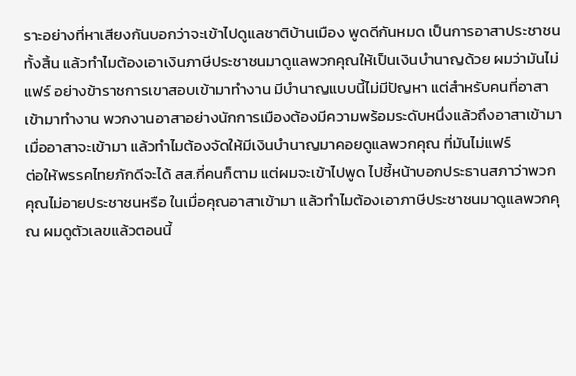ราะอย่างที่หาเสียงกันบอกว่าจะเข้าไปดูแลชาติบ้านเมือง พูดดีกันหมด เป็นการอาสาประชาชนทั้งสิ้น แล้วทำไมต้องเอาเงินภาษีประชาชนมาดูแลพวกคุณให้เป็นเงินบำนาญด้วย ผมว่ามันไม่แฟร์ อย่างข้าราชการเขาสอบเข้ามาทำงาน มีบำนาญแบบนี้ไม่มีปัญหา แต่สำหรับคนที่อาสาเข้ามาทำงาน พวกงานอาสาอย่างนักการเมืองต้องมีความพร้อมระดับหนึ่งแล้วถึงอาสาเข้ามา เมื่ออาสาจะเข้ามา แล้วทำไมต้องจัดให้มีเงินบำนาญมาคอยดูแลพวกคุณ ที่มันไม่แฟร์
ต่อให้พรรคไทยภักดีจะได้ สส.กี่คนก็ตาม แต่ผมจะเข้าไปพูด ไปชี้หน้าบอกประธานสภาว่าพวกคุณไม่อายประชาชนหรือ ในเมื่อคุณอาสาเข้ามา แล้วทำไมต้องเอาภาษีประชาชนมาดูแลพวกคุณ ผมดูตัวเลขแล้วตอนนี้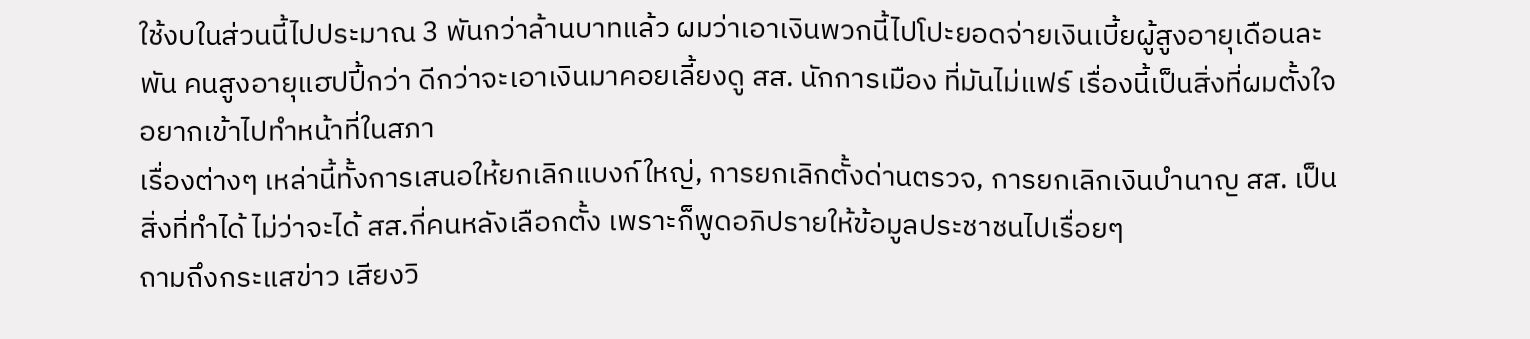ใช้งบในส่วนนี้ไปประมาณ 3 พันกว่าล้านบาทแล้ว ผมว่าเอาเงินพวกนี้ไปโปะยอดจ่ายเงินเบี้ยผู้สูงอายุเดือนละพัน คนสูงอายุแฮปปี้กว่า ดีกว่าจะเอาเงินมาคอยเลี้ยงดู สส. นักการเมือง ที่มันไม่แฟร์ เรื่องนี้เป็นสิ่งที่ผมตั้งใจอยากเข้าไปทำหน้าที่ในสภา
เรื่องต่างๆ เหล่านี้ทั้งการเสนอให้ยกเลิกแบงก์ใหญ่, การยกเลิกตั้งด่านตรวจ, การยกเลิกเงินบำนาญ สส. เป็นสิ่งที่ทำได้ ไม่ว่าจะได้ สส.กี่คนหลังเลือกตั้ง เพราะก็พูดอภิปรายให้ข้อมูลประชาชนไปเรื่อยๆ
ถามถึงกระแสข่าว เสียงวิ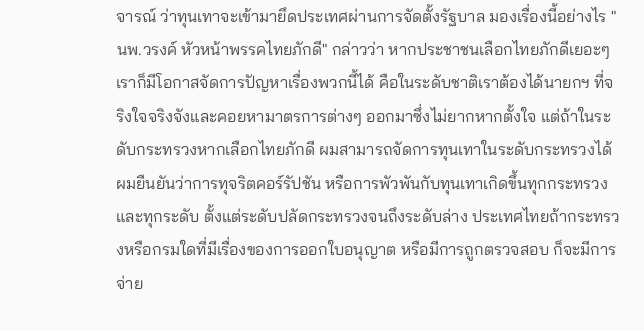จารณ์ ว่าทุนเทาจะเข้ามายึดประเทศผ่านการจัดตั้งรัฐบาล มองเรื่องนี้อย่างไร "นพ.วรงค์ หัวหน้าพรรคไทยภักดี" กล่าวว่า หากประชาชนเลือกไทยภักดีเยอะๆ เราก็มีโอกาสจัดการปัญหาเรื่องพวกนี้ได้ คือในระดับชาติเราต้องได้นายกฯ ที่จริงใจจริงจังและคอยหามาตรการต่างๆ ออกมาซึ่งไม่ยากหากตั้งใจ แต่ถ้าในระดับกระทรวงหากเลือกไทยภักดี ผมสามารถจัดการทุนเทาในระดับกระทรวงได้ ผมยืนยันว่าการทุจริตคอร์รัปชัน หรือการพัวพันกับทุนเทาเกิดขึ้นทุกกระทรวงและทุกระดับ ตั้งแต่ระดับปลัดกระทรวงจนถึงระดับล่าง ประเทศไทยถ้ากระทรวงหรือกรมใดที่มีเรื่องของการออกใบอนุญาต หรือมีการถูกตรวจสอบ ก็จะมีการจ่าย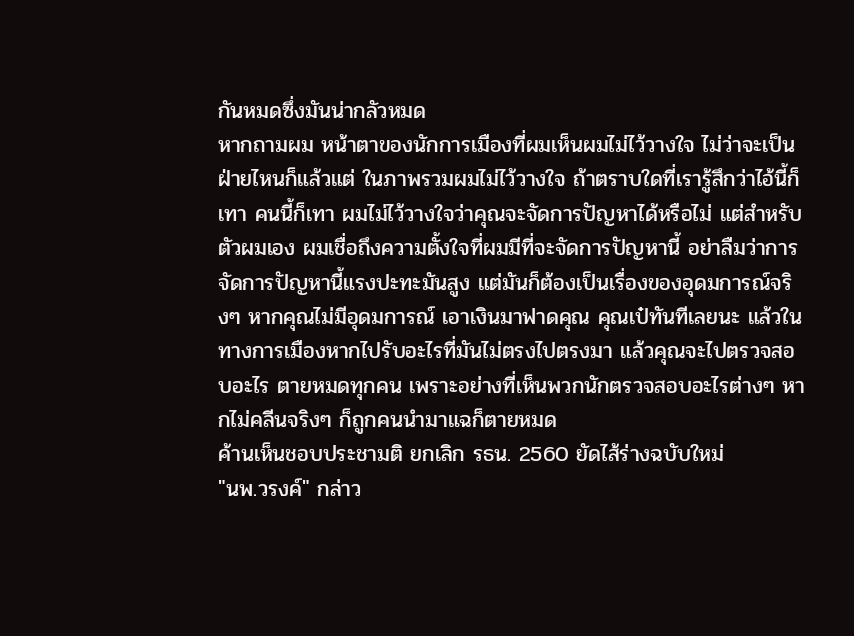กันหมดซึ่งมันน่ากลัวหมด
หากถามผม หน้าตาของนักการเมืองที่ผมเห็นผมไม่ไว้วางใจ ไม่ว่าจะเป็นฝ่ายไหนก็แล้วแต่ ในภาพรวมผมไม่ไว้วางใจ ถ้าตราบใดที่เรารู้สึกว่าไอ้นี้ก็เทา คนนี้ก็เทา ผมไม่ไว้วางใจว่าคุณจะจัดการปัญหาได้หรือไม่ แต่สำหรับตัวผมเอง ผมเชื่อถึงความตั้งใจที่ผมมีที่จะจัดการปัญหานี้ อย่าลืมว่าการจัดการปัญหานี้แรงปะทะมันสูง แต่มันก็ต้องเป็นเรื่องของอุดมการณ์จริงๆ หากคุณไม่มีอุดมการณ์ เอาเงินมาฟาดคุณ คุณเป๋ทันทีเลยนะ แล้วในทางการเมืองหากไปรับอะไรที่มันไม่ตรงไปตรงมา แล้วคุณจะไปตรวจสอบอะไร ตายหมดทุกคน เพราะอย่างที่เห็นพวกนักตรวจสอบอะไรต่างๆ หากไม่คลีนจริงๆ ก็ถูกคนนำมาแฉก็ตายหมด
ค้านเห็นชอบประชามติ ยกเลิก รธน. 2560 ยัดไส้ร่างฉบับใหม่
"นพ.วรงค์" กล่าว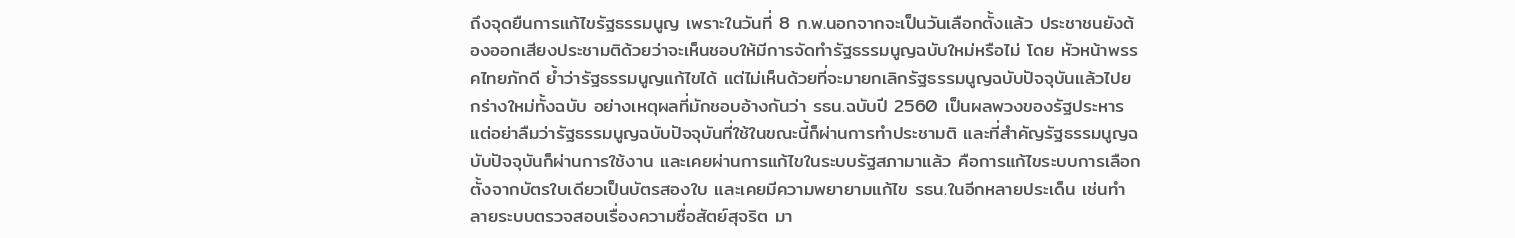ถึงจุดยืนการแก้ไขรัฐธรรมนูญ เพราะในวันที่ 8 ก.พ.นอกจากจะเป็นวันเลือกตั้งแล้ว ประชาชนยังต้องออกเสียงประชามติด้วยว่าจะเห็นชอบให้มีการจัดทำรัฐธรรมนูญฉบับใหม่หรือไม่ โดย หัวหน้าพรรคไทยภักดี ย้ำว่ารัฐธรรมนูญแก้ไขได้ แต่ไม่เห็นด้วยที่จะมายกเลิกรัฐธรรมนูญฉบับปัจจุบันแล้วไปยกร่างใหม่ทั้งฉบับ อย่างเหตุผลที่มักชอบอ้างกันว่า รธน.ฉบับปี 2560 เป็นผลพวงของรัฐประหาร แต่อย่าลืมว่ารัฐธรรมนูญฉบับปัจจุบันที่ใช้ในขณะนี้ก็ผ่านการทำประชามติ และที่สำคัญรัฐธรรมนูญฉบับปัจจุบันก็ผ่านการใช้งาน และเคยผ่านการแก้ไขในระบบรัฐสภามาแล้ว คือการแก้ไขระบบการเลือกตั้งจากบัตรใบเดียวเป็นบัตรสองใบ และเคยมีความพยายามแก้ไข รธน.ในอีกหลายประเด็น เช่นทำลายระบบตรวจสอบเรื่องความซื่อสัตย์สุจริต มา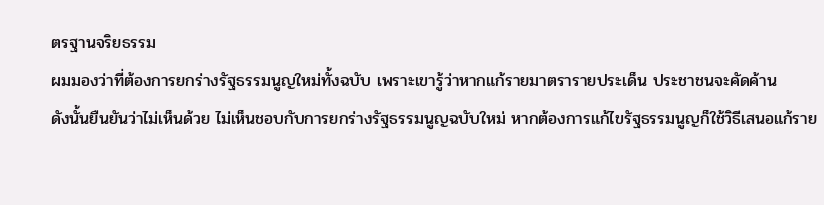ตรฐานจริยธรรม
ผมมองว่าที่ต้องการยกร่างรัฐธรรมนูญใหม่ทั้งฉบับ เพราะเขารู้ว่าหากแก้รายมาตรารายประเด็น ประชาชนจะคัดค้าน
ดังนั้นยืนยันว่าไม่เห็นด้วย ไม่เห็นชอบกับการยกร่างรัฐธรรมนูญฉบับใหม่ หากต้องการแก้ไขรัฐธรรมนูญก็ใช้วิธีเสนอแก้ราย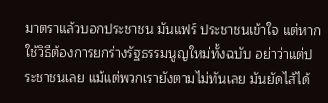มาตราแล้วบอกประชาชน มันแฟร์ ประชาชนเข้าใจ แต่หากใช้วิธีต้องการยกร่างรัฐธรรมนูญใหม่ทั้งฉบับ อย่าว่าแต่ประชาชนเลย แม้แต่พวกเรายังตามไม่ทันเลย มันยัดไส้ได้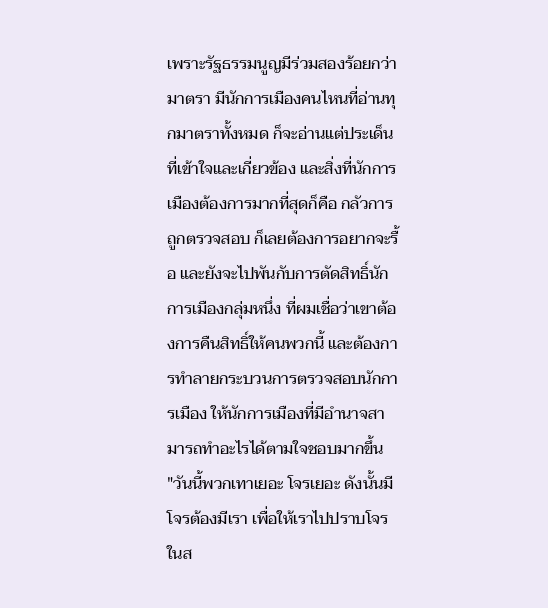เพราะรัฐธรรมนูญมีร่วมสองร้อยกว่ามาตรา มีนักการเมืองคนไหนที่อ่านทุกมาตราทั้งหมด ก็จะอ่านแต่ประเด็นที่เข้าใจและเกี่ยวข้อง และสิ่งที่นักการเมืองต้องการมากที่สุดก็คือ กลัวการถูกตรวจสอบ ก็เลยต้องการอยากจะรื้อ และยังจะไปพันกับการตัดสิทธิ์นักการเมืองกลุ่มหนึ่ง ที่ผมเชื่อว่าเขาต้องการคืนสิทธิ์ให้คนพวกนี้ และต้องการทำลายกระบวนการตรวจสอบนักการเมือง ให้นักการเมืองที่มีอำนาจสามารถทำอะไรได้ตามใจชอบมากขึ้น
"วันนี้พวกเทาเยอะ โจรเยอะ ดังนั้นมีโจรต้องมีเรา เพื่อให้เราไปปราบโจรในส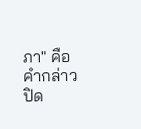ภา" คือคำกล่าวปิด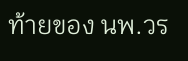ท้ายของ นพ.วร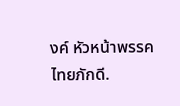งค์ หัวหน้าพรรคไทยภักดี.